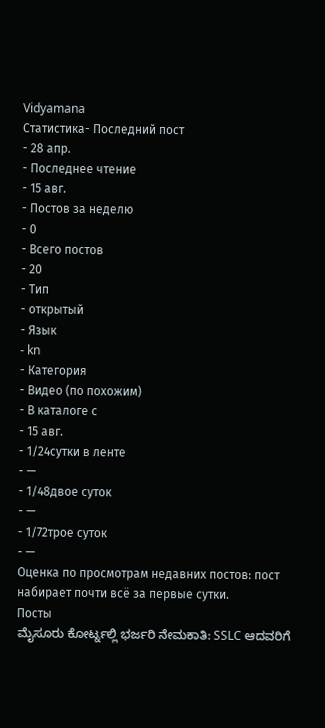Vidyamana
Статистика- Последний пост
- 28 апр.
- Последнее чтение
- 15 авг.
- Постов за неделю
- 0
- Всего постов
- 20
- Тип
- открытый
- Язык
- kn
- Категория
- Видео (по похожим)
- В каталоге с
- 15 авг.
- 1/24сутки в ленте
- —
- 1/48двое суток
- —
- 1/72трое суток
- —
Оценка по просмотрам недавних постов: пост набирает почти всё за первые сутки.
Посты
ಮೈಸೂರು ಕೋರ್ಟ್ನಲ್ಲಿ ಭರ್ಜರಿ ನೇಮಕಾತಿ: SSLC ಆದವರಿಗೆ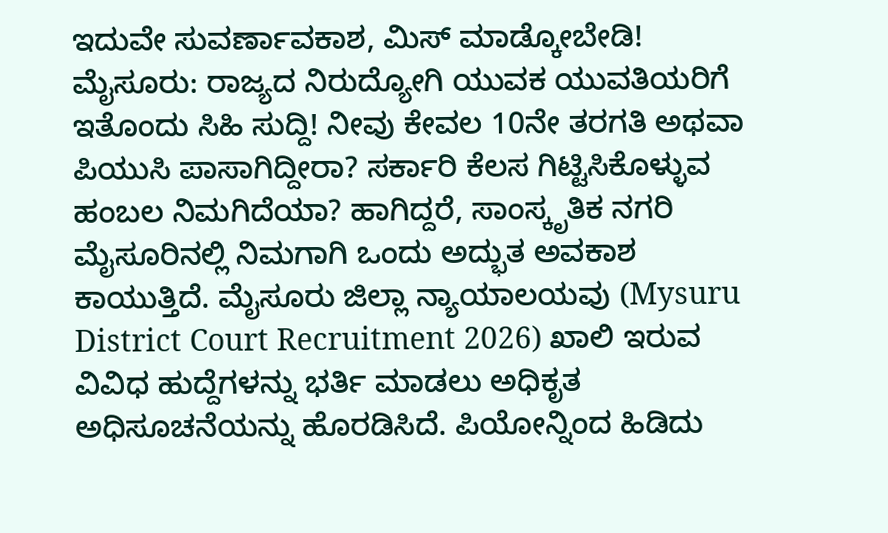ಇದುವೇ ಸುವರ್ಣಾವಕಾಶ, ಮಿಸ್ ಮಾಡ್ಕೋಬೇಡಿ! ಮೈಸೂರು: ರಾಜ್ಯದ ನಿರುದ್ಯೋಗಿ ಯುವಕ ಯುವತಿಯರಿಗೆ ಇತೊಂದು ಸಿಹಿ ಸುದ್ದಿ! ನೀವು ಕೇವಲ 10ನೇ ತರಗತಿ ಅಥವಾ ಪಿಯುಸಿ ಪಾಸಾಗಿದ್ದೀರಾ? ಸರ್ಕಾರಿ ಕೆಲಸ ಗಿಟ್ಟಿಸಿಕೊಳ್ಳುವ ಹಂಬಲ ನಿಮಗಿದೆಯಾ? ಹಾಗಿದ್ದರೆ, ಸಾಂಸ್ಕೃತಿಕ ನಗರಿ ಮೈಸೂರಿನಲ್ಲಿ ನಿಮಗಾಗಿ ಒಂದು ಅದ್ಭುತ ಅವಕಾಶ ಕಾಯುತ್ತಿದೆ. ಮೈಸೂರು ಜಿಲ್ಲಾ ನ್ಯಾಯಾಲಯವು (Mysuru District Court Recruitment 2026) ಖಾಲಿ ಇರುವ ವಿವಿಧ ಹುದ್ದೆಗಳನ್ನು ಭರ್ತಿ ಮಾಡಲು ಅಧಿಕೃತ ಅಧಿಸೂಚನೆಯನ್ನು ಹೊರಡಿಸಿದೆ. ಪಿಯೋನ್ನಿಂದ ಹಿಡಿದು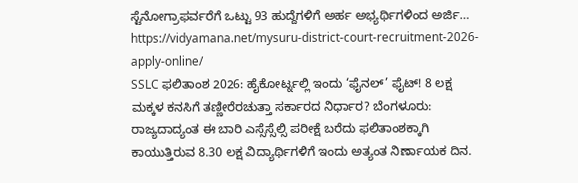ಸ್ಟೆನೋಗ್ರಾಫರ್ವರೆಗೆ ಒಟ್ಟು 93 ಹುದ್ದೆಗಳಿಗೆ ಅರ್ಹ ಅಭ್ಯರ್ಥಿಗಳಿಂದ ಅರ್ಜಿ… https://vidyamana.net/mysuru-district-court-recruitment-2026-apply-online/
SSLC ಫಲಿತಾಂಶ 2026: ಹೈಕೋರ್ಟ್ನಲ್ಲಿ ಇಂದು ‘ಫೈನಲ್’ ಫೈಟ್! 8 ಲಕ್ಷ ಮಕ್ಕಳ ಕನಸಿಗೆ ತಣ್ಣೀರೆರಚುತ್ತಾ ಸರ್ಕಾರದ ನಿರ್ಧಾರ? ಬೆಂಗಳೂರು: ರಾಜ್ಯದಾದ್ಯಂತ ಈ ಬಾರಿ ಎಸ್ಸೆಸ್ಸೆಲ್ಸಿ ಪರೀಕ್ಷೆ ಬರೆದು ಫಲಿತಾಂಶಕ್ಕಾಗಿ ಕಾಯುತ್ತಿರುವ 8.30 ಲಕ್ಷ ವಿದ್ಯಾರ್ಥಿಗಳಿಗೆ ಇಂದು ಅತ್ಯಂತ ನಿರ್ಣಾಯಕ ದಿನ.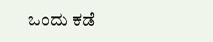ಒಂದು ಕಡೆ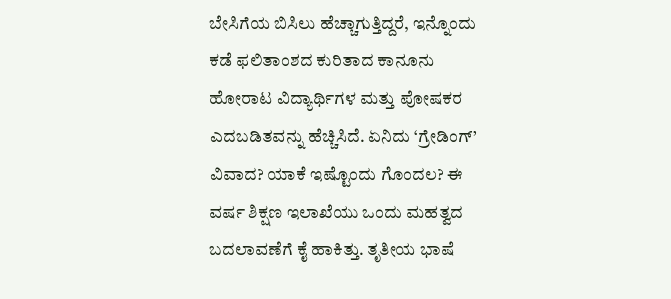ಬೇಸಿಗೆಯ ಬಿಸಿಲು ಹೆಚ್ಚಾಗುತ್ತಿದ್ದರೆ, ಇನ್ನೊಂದು ಕಡೆ ಫಲಿತಾಂಶದ ಕುರಿತಾದ ಕಾನೂನು ಹೋರಾಟ ವಿದ್ಯಾರ್ಥಿಗಳ ಮತ್ತು ಪೋಷಕರ ಎದಬಡಿತವನ್ನು ಹೆಚ್ಚಿಸಿದೆ. ಏನಿದು ‘ಗ್ರೇಡಿಂಗ್’ ವಿವಾದ? ಯಾಕೆ ಇಷ್ಟೊಂದು ಗೊಂದಲ? ಈ ವರ್ಷ ಶಿಕ್ಷಣ ಇಲಾಖೆಯು ಒಂದು ಮಹತ್ವದ ಬದಲಾವಣೆಗೆ ಕೈ ಹಾಕಿತ್ತು. ತೃತೀಯ ಭಾಷೆ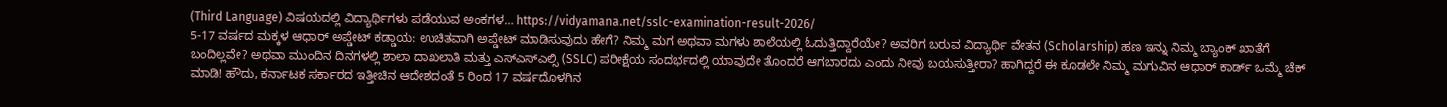(Third Language) ವಿಷಯದಲ್ಲಿ ವಿದ್ಯಾರ್ಥಿಗಳು ಪಡೆಯುವ ಅಂಕಗಳ… https://vidyamana.net/sslc-examination-result-2026/
5-17 ವರ್ಷದ ಮಕ್ಕಳ ಆಧಾರ್ ಅಪ್ಡೇಟ್ ಕಡ್ಡಾಯ: ಉಚಿತವಾಗಿ ಅಪ್ಡೇಟ್ ಮಾಡಿಸುವುದು ಹೇಗೆ? ನಿಮ್ಮ ಮಗ ಅಥವಾ ಮಗಳು ಶಾಲೆಯಲ್ಲಿ ಓದುತ್ತಿದ್ದಾರೆಯೇ? ಅವರಿಗ ಬರುವ ವಿದ್ಯಾರ್ಥಿ ವೇತನ (Scholarship) ಹಣ ಇನ್ನು ನಿಮ್ಮ ಬ್ಯಾಂಕ್ ಖಾತೆಗೆ ಬಂದಿಲ್ಲವೇ? ಅಥವಾ ಮುಂದಿನ ದಿನಗಳಲ್ಲಿ ಶಾಲಾ ದಾಖಲಾತಿ ಮತ್ತು ಎಸ್ಎಸ್ಎಲ್ಸಿ (SSLC) ಪರೀಕ್ಷೆಯ ಸಂದರ್ಭದಲ್ಲಿ ಯಾವುದೇ ತೊಂದರೆ ಆಗಬಾರದು ಎಂದು ನೀವು ಬಯಸುತ್ತೀರಾ? ಹಾಗಿದ್ದರೆ ಈ ಕೂಡಲೇ ನಿಮ್ಮ ಮಗುವಿನ ಆಧಾರ್ ಕಾರ್ಡ್ ಒಮ್ಮೆ ಚೆಕ್ ಮಾಡಿ! ಹೌದು, ಕರ್ನಾಟಕ ಸರ್ಕಾರದ ಇತ್ತೀಚಿನ ಆದೇಶದಂತೆ 5 ರಿಂದ 17 ವರ್ಷದೊಳಗಿನ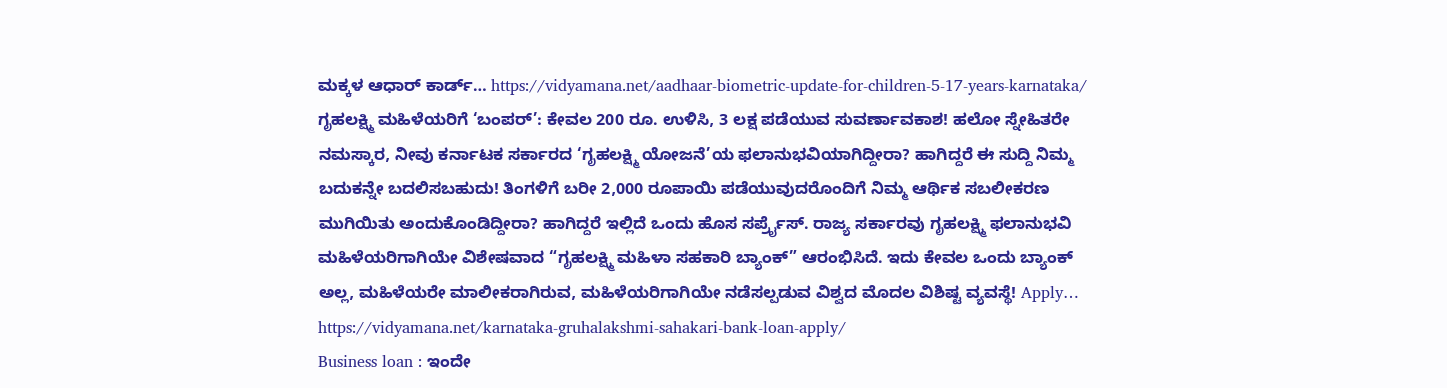ಮಕ್ಕಳ ಆಧಾರ್ ಕಾರ್ಡ್… https://vidyamana.net/aadhaar-biometric-update-for-children-5-17-years-karnataka/
ಗೃಹಲಕ್ಷ್ಮಿ ಮಹಿಳೆಯರಿಗೆ ‘ಬಂಪರ್’: ಕೇವಲ 200 ರೂ. ಉಳಿಸಿ, 3 ಲಕ್ಷ ಪಡೆಯುವ ಸುವರ್ಣಾವಕಾಶ! ಹಲೋ ಸ್ನೇಹಿತರೇ ನಮಸ್ಕಾರ, ನೀವು ಕರ್ನಾಟಕ ಸರ್ಕಾರದ ‘ಗೃಹಲಕ್ಷ್ಮಿ ಯೋಜನೆ’ಯ ಫಲಾನುಭವಿಯಾಗಿದ್ದೀರಾ? ಹಾಗಿದ್ದರೆ ಈ ಸುದ್ದಿ ನಿಮ್ಮ ಬದುಕನ್ನೇ ಬದಲಿಸಬಹುದು! ತಿಂಗಳಿಗೆ ಬರೀ 2,000 ರೂಪಾಯಿ ಪಡೆಯುವುದರೊಂದಿಗೆ ನಿಮ್ಮ ಆರ್ಥಿಕ ಸಬಲೀಕರಣ ಮುಗಿಯಿತು ಅಂದುಕೊಂಡಿದ್ದೀರಾ? ಹಾಗಿದ್ದರೆ ಇಲ್ಲಿದೆ ಒಂದು ಹೊಸ ಸರ್ಪ್ರೈಸ್. ರಾಜ್ಯ ಸರ್ಕಾರವು ಗೃಹಲಕ್ಷ್ಮಿ ಫಲಾನುಭವಿ ಮಹಿಳೆಯರಿಗಾಗಿಯೇ ವಿಶೇಷವಾದ “ಗೃಹಲಕ್ಷ್ಮಿ ಮಹಿಳಾ ಸಹಕಾರಿ ಬ್ಯಾಂಕ್” ಆರಂಭಿಸಿದೆ. ಇದು ಕೇವಲ ಒಂದು ಬ್ಯಾಂಕ್ ಅಲ್ಲ, ಮಹಿಳೆಯರೇ ಮಾಲೀಕರಾಗಿರುವ, ಮಹಿಳೆಯರಿಗಾಗಿಯೇ ನಡೆಸಲ್ಪಡುವ ವಿಶ್ವದ ಮೊದಲ ವಿಶಿಷ್ಟ ವ್ಯವಸ್ಥೆ! Apply… https://vidyamana.net/karnataka-gruhalakshmi-sahakari-bank-loan-apply/
Business loan : ಇಂದೇ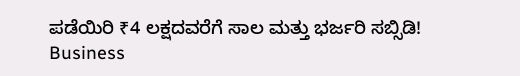ಪಡೆಯಿರಿ ₹4 ಲಕ್ಷದವರೆಗೆ ಸಾಲ ಮತ್ತು ಭರ್ಜರಿ ಸಬ್ಸಿಡಿ! Business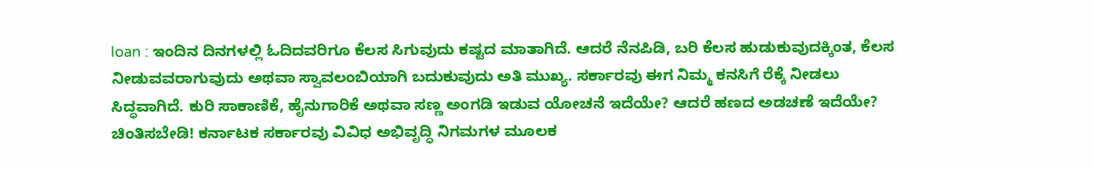loan : ಇಂದಿನ ದಿನಗಳಲ್ಲಿ ಓದಿದವರಿಗೂ ಕೆಲಸ ಸಿಗುವುದು ಕಷ್ಟದ ಮಾತಾಗಿದೆ. ಆದರೆ ನೆನಪಿಡಿ, ಬರಿ ಕೆಲಸ ಹುಡುಕುವುದಕ್ಕಿಂತ, ಕೆಲಸ ನೀಡುವವರಾಗುವುದು ಅಥವಾ ಸ್ವಾವಲಂಬಿಯಾಗಿ ಬದುಕುವುದು ಅತಿ ಮುಖ್ಯ. ಸರ್ಕಾರವು ಈಗ ನಿಮ್ಮ ಕನಸಿಗೆ ರೆಕ್ಕೆ ನೀಡಲು ಸಿದ್ಧವಾಗಿದೆ. ಕುರಿ ಸಾಕಾಣಿಕೆ, ಹೈನುಗಾರಿಕೆ ಅಥವಾ ಸಣ್ಣ ಅಂಗಡಿ ಇಡುವ ಯೋಚನೆ ಇದೆಯೇ? ಆದರೆ ಹಣದ ಅಡಚಣೆ ಇದೆಯೇ? ಚಿಂತಿಸಬೇಡಿ! ಕರ್ನಾಟಕ ಸರ್ಕಾರವು ವಿವಿಧ ಅಭಿವೃದ್ಧಿ ನಿಗಮಗಳ ಮೂಲಕ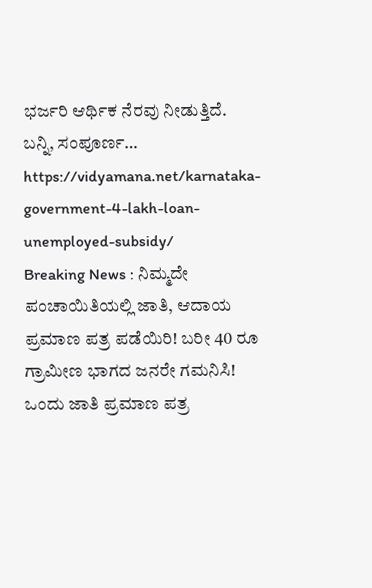ಭರ್ಜರಿ ಆರ್ಥಿಕ ನೆರವು ನೀಡುತ್ತಿದೆ. ಬನ್ನಿ, ಸಂಪೂರ್ಣ… https://vidyamana.net/karnataka-government-4-lakh-loan-unemployed-subsidy/
Breaking News : ನಿಮ್ಮದೇ ಪಂಚಾಯಿತಿಯಲ್ಲಿ ಜಾತಿ, ಆದಾಯ ಪ್ರಮಾಣ ಪತ್ರ ಪಡೆಯಿರಿ! ಬರೀ 40 ರೂ ಗ್ರಾಮೀಣ ಭಾಗದ ಜನರೇ ಗಮನಿಸಿ! ಒಂದು ಜಾತಿ ಪ್ರಮಾಣ ಪತ್ರ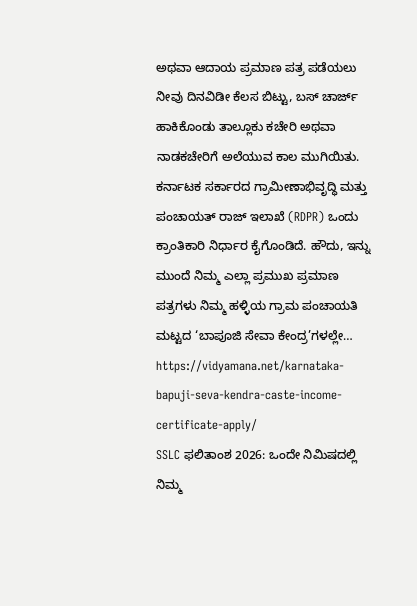ಅಥವಾ ಆದಾಯ ಪ್ರಮಾಣ ಪತ್ರ ಪಡೆಯಲು ನೀವು ದಿನವಿಡೀ ಕೆಲಸ ಬಿಟ್ಟು, ಬಸ್ ಚಾರ್ಜ್ ಹಾಕಿಕೊಂಡು ತಾಲ್ಲೂಕು ಕಚೇರಿ ಅಥವಾ ನಾಡಕಚೇರಿಗೆ ಅಲೆಯುವ ಕಾಲ ಮುಗಿಯಿತು. ಕರ್ನಾಟಕ ಸರ್ಕಾರದ ಗ್ರಾಮೀಣಾಭಿವೃದ್ಧಿ ಮತ್ತು ಪಂಚಾಯತ್ ರಾಜ್ ಇಲಾಖೆ (RDPR) ಒಂದು ಕ್ರಾಂತಿಕಾರಿ ನಿರ್ಧಾರ ಕೈಗೊಂಡಿದೆ. ಹೌದು, ಇನ್ನು ಮುಂದೆ ನಿಮ್ಮ ಎಲ್ಲಾ ಪ್ರಮುಖ ಪ್ರಮಾಣ ಪತ್ರಗಳು ನಿಮ್ಮ ಹಳ್ಳಿಯ ಗ್ರಾಮ ಪಂಚಾಯತಿ ಮಟ್ಟದ ‘ಬಾಪೂಜಿ ಸೇವಾ ಕೇಂದ್ರ’ಗಳಲ್ಲೇ… https://vidyamana.net/karnataka-bapuji-seva-kendra-caste-income-certificate-apply/
SSLC ಫಲಿತಾಂಶ 2026: ಒಂದೇ ನಿಮಿಷದಲ್ಲಿ ನಿಮ್ಮ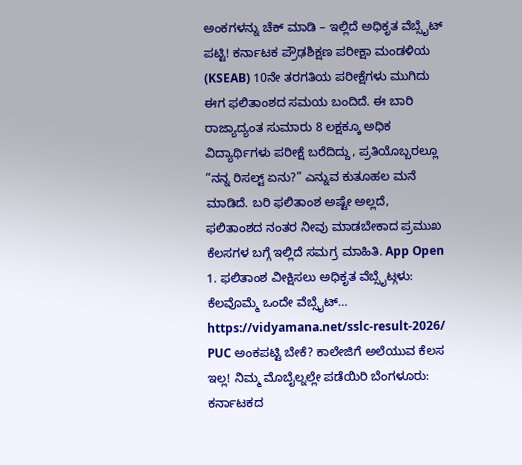ಅಂಕಗಳನ್ನು ಚೆಕ್ ಮಾಡಿ – ಇಲ್ಲಿದೆ ಅಧಿಕೃತ ವೆಬ್ಸೈಟ್ ಪಟ್ಟಿ! ಕರ್ನಾಟಕ ಪ್ರೌಢಶಿಕ್ಷಣ ಪರೀಕ್ಷಾ ಮಂಡಳಿಯ (KSEAB) 10ನೇ ತರಗತಿಯ ಪರೀಕ್ಷೆಗಳು ಮುಗಿದು ಈಗ ಫಲಿತಾಂಶದ ಸಮಯ ಬಂದಿದೆ. ಈ ಬಾರಿ ರಾಜ್ಯಾದ್ಯಂತ ಸುಮಾರು 8 ಲಕ್ಷಕ್ಕೂ ಅಧಿಕ ವಿದ್ಯಾರ್ಥಿಗಳು ಪರೀಕ್ಷೆ ಬರೆದಿದ್ದು, ಪ್ರತಿಯೊಬ್ಬರಲ್ಲೂ “ನನ್ನ ರಿಸಲ್ಟ್ ಏನು?” ಎನ್ನುವ ಕುತೂಹಲ ಮನೆ ಮಾಡಿದೆ. ಬರಿ ಫಲಿತಾಂಶ ಅಷ್ಟೇ ಅಲ್ಲದೆ, ಫಲಿತಾಂಶದ ನಂತರ ನೀವು ಮಾಡಬೇಕಾದ ಪ್ರಮುಖ ಕೆಲಸಗಳ ಬಗ್ಗೆ ಇಲ್ಲಿದೆ ಸಮಗ್ರ ಮಾಹಿತಿ. App Open 1. ಫಲಿತಾಂಶ ವೀಕ್ಷಿಸಲು ಅಧಿಕೃತ ವೆಬ್ಸೈಟ್ಗಳು: ಕೆಲವೊಮ್ಮೆ ಒಂದೇ ವೆಬ್ಸೈಟ್… https://vidyamana.net/sslc-result-2026/
PUC ಅಂಕಪಟ್ಟಿ ಬೇಕೆ? ಕಾಲೇಜಿಗೆ ಅಲೆಯುವ ಕೆಲಸ ಇಲ್ಲ! ನಿಮ್ಮ ಮೊಬೈಲ್ನಲ್ಲೇ ಪಡೆಯಿರಿ ಬೆಂಗಳೂರು: ಕರ್ನಾಟಕದ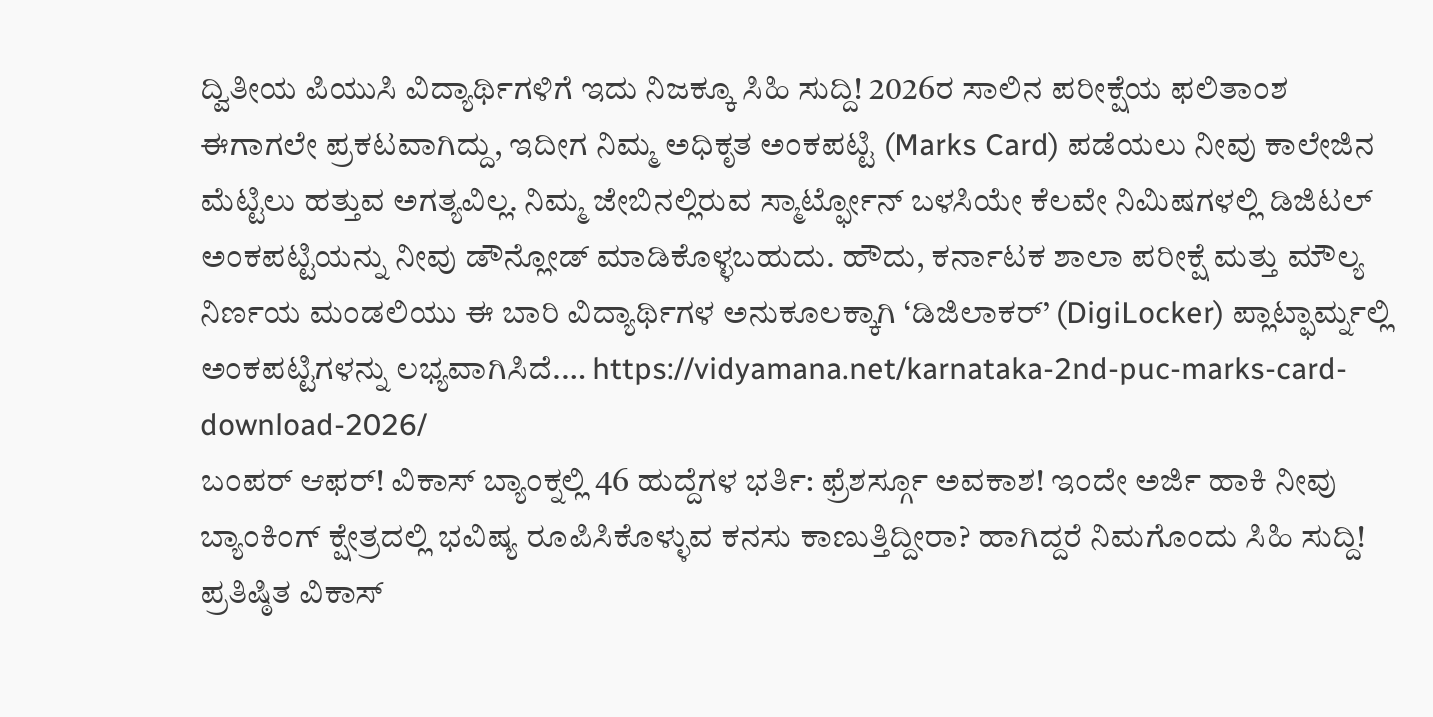ದ್ವಿತೀಯ ಪಿಯುಸಿ ವಿದ್ಯಾರ್ಥಿಗಳಿಗೆ ಇದು ನಿಜಕ್ಕೂ ಸಿಹಿ ಸುದ್ದಿ! 2026ರ ಸಾಲಿನ ಪರೀಕ್ಷೆಯ ಫಲಿತಾಂಶ ಈಗಾಗಲೇ ಪ್ರಕಟವಾಗಿದ್ದು, ಇದೀಗ ನಿಮ್ಮ ಅಧಿಕೃತ ಅಂಕಪಟ್ಟಿ (Marks Card) ಪಡೆಯಲು ನೀವು ಕಾಲೇಜಿನ ಮೆಟ್ಟಿಲು ಹತ್ತುವ ಅಗತ್ಯವಿಲ್ಲ. ನಿಮ್ಮ ಜೇಬಿನಲ್ಲಿರುವ ಸ್ಮಾರ್ಟ್ಫೋನ್ ಬಳಸಿಯೇ ಕೆಲವೇ ನಿಮಿಷಗಳಲ್ಲಿ ಡಿಜಿಟಲ್ ಅಂಕಪಟ್ಟಿಯನ್ನು ನೀವು ಡೌನ್ಲೋಡ್ ಮಾಡಿಕೊಳ್ಳಬಹುದು. ಹೌದು, ಕರ್ನಾಟಕ ಶಾಲಾ ಪರೀಕ್ಷೆ ಮತ್ತು ಮೌಲ್ಯ ನಿರ್ಣಯ ಮಂಡಲಿಯು ಈ ಬಾರಿ ವಿದ್ಯಾರ್ಥಿಗಳ ಅನುಕೂಲಕ್ಕಾಗಿ ‘ಡಿಜಿಲಾಕರ್’ (DigiLocker) ಪ್ಲಾಟ್ಫಾರ್ಮ್ನಲ್ಲಿ ಅಂಕಪಟ್ಟಿಗಳನ್ನು ಲಭ್ಯವಾಗಿಸಿದೆ.… https://vidyamana.net/karnataka-2nd-puc-marks-card-download-2026/
ಬಂಪರ್ ಆಫರ್! ವಿಕಾಸ್ ಬ್ಯಾಂಕ್ನಲ್ಲಿ 46 ಹುದ್ದೆಗಳ ಭರ್ತಿ: ಫ್ರೆಶರ್ಸ್ಗೂ ಅವಕಾಶ! ಇಂದೇ ಅರ್ಜಿ ಹಾಕಿ ನೀವು ಬ್ಯಾಂಕಿಂಗ್ ಕ್ಷೇತ್ರದಲ್ಲಿ ಭವಿಷ್ಯ ರೂಪಿಸಿಕೊಳ್ಳುವ ಕನಸು ಕಾಣುತ್ತಿದ್ದೀರಾ? ಹಾಗಿದ್ದರೆ ನಿಮಗೊಂದು ಸಿಹಿ ಸುದ್ದಿ! ಪ್ರತಿಷ್ಠಿತ ವಿಕಾಸ್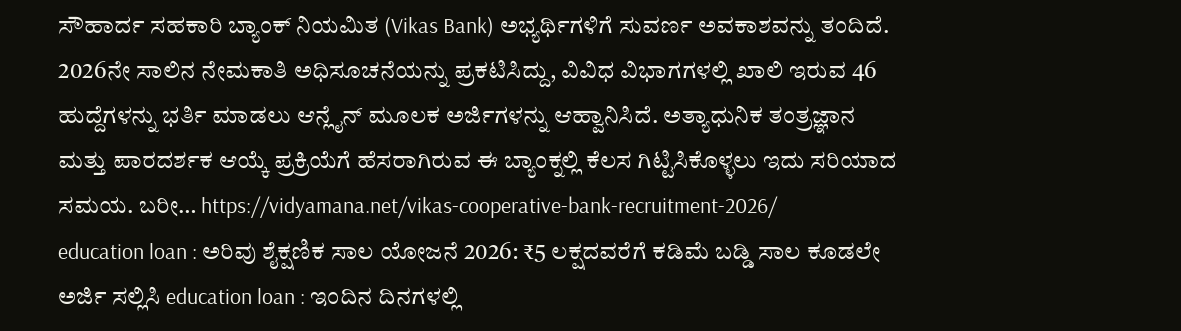ಸೌಹಾರ್ದ ಸಹಕಾರಿ ಬ್ಯಾಂಕ್ ನಿಯಮಿತ (Vikas Bank) ಅಭ್ಯರ್ಥಿಗಳಿಗೆ ಸುವರ್ಣ ಅವಕಾಶವನ್ನು ತಂದಿದೆ. 2026ನೇ ಸಾಲಿನ ನೇಮಕಾತಿ ಅಧಿಸೂಚನೆಯನ್ನು ಪ್ರಕಟಿಸಿದ್ದು, ವಿವಿಧ ವಿಭಾಗಗಳಲ್ಲಿ ಖಾಲಿ ಇರುವ 46 ಹುದ್ದೆಗಳನ್ನು ಭರ್ತಿ ಮಾಡಲು ಆನ್ಲೈನ್ ಮೂಲಕ ಅರ್ಜಿಗಳನ್ನು ಆಹ್ವಾನಿಸಿದೆ. ಅತ್ಯಾಧುನಿಕ ತಂತ್ರಜ್ಞಾನ ಮತ್ತು ಪಾರದರ್ಶಕ ಆಯ್ಕೆ ಪ್ರಕ್ರಿಯೆಗೆ ಹೆಸರಾಗಿರುವ ಈ ಬ್ಯಾಂಕ್ನಲ್ಲಿ ಕೆಲಸ ಗಿಟ್ಟಿಸಿಕೊಳ್ಳಲು ಇದು ಸರಿಯಾದ ಸಮಯ. ಬರೀ… https://vidyamana.net/vikas-cooperative-bank-recruitment-2026/
education loan : ಅರಿವು ಶೈಕ್ಷಣಿಕ ಸಾಲ ಯೋಜನೆ 2026: ₹5 ಲಕ್ಷದವರೆಗೆ ಕಡಿಮೆ ಬಡ್ಡಿ ಸಾಲ ಕೂಡಲೇ ಅರ್ಜಿ ಸಲ್ಲಿಸಿ education loan : ಇಂದಿನ ದಿನಗಳಲ್ಲಿ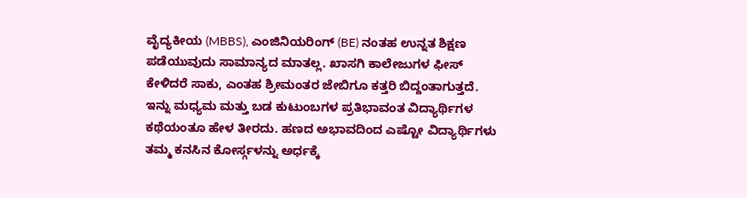ವೈದ್ಯಕೀಯ (MBBS), ಎಂಜಿನಿಯರಿಂಗ್ (BE) ನಂತಹ ಉನ್ನತ ಶಿಕ್ಷಣ ಪಡೆಯುವುದು ಸಾಮಾನ್ಯದ ಮಾತಲ್ಲ. ಖಾಸಗಿ ಕಾಲೇಜುಗಳ ಫೀಸ್ ಕೇಳಿದರೆ ಸಾಕು, ಎಂತಹ ಶ್ರೀಮಂತರ ಜೇಬಿಗೂ ಕತ್ತರಿ ಬಿದ್ದಂತಾಗುತ್ತದೆ. ಇನ್ನು ಮಧ್ಯಮ ಮತ್ತು ಬಡ ಕುಟುಂಬಗಳ ಪ್ರತಿಭಾವಂತ ವಿದ್ಯಾರ್ಥಿಗಳ ಕಥೆಯಂತೂ ಹೇಳ ತೀರದು. ಹಣದ ಅಭಾವದಿಂದ ಎಷ್ಟೋ ವಿದ್ಯಾರ್ಥಿಗಳು ತಮ್ಮ ಕನಸಿನ ಕೋರ್ಸ್ಗಳನ್ನು ಅರ್ಧಕ್ಕೆ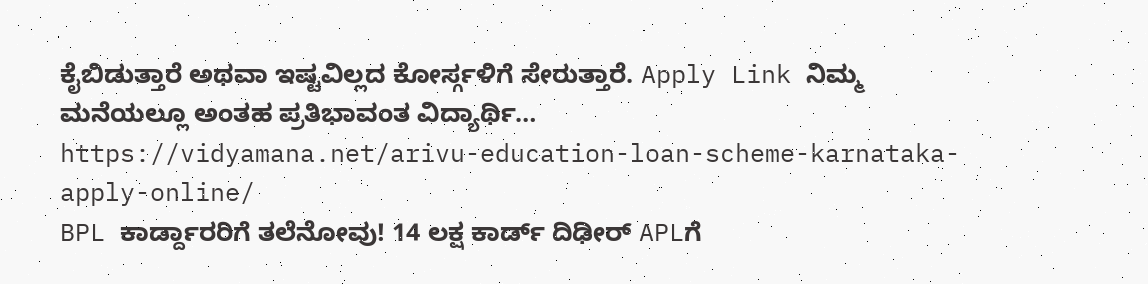ಕೈಬಿಡುತ್ತಾರೆ ಅಥವಾ ಇಷ್ಟವಿಲ್ಲದ ಕೋರ್ಸ್ಗಳಿಗೆ ಸೇರುತ್ತಾರೆ. Apply Link ನಿಮ್ಮ ಮನೆಯಲ್ಲೂ ಅಂತಹ ಪ್ರತಿಭಾವಂತ ವಿದ್ಯಾರ್ಥಿ… https://vidyamana.net/arivu-education-loan-scheme-karnataka-apply-online/
BPL ಕಾರ್ಡ್ದಾರರಿಗೆ ತಲೆನೋವು! 14 ಲಕ್ಷ ಕಾರ್ಡ್ ದಿಢೀರ್ APLಗೆ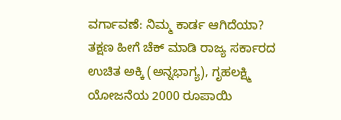ವರ್ಗಾವಣೆ: ನಿಮ್ಮ ಕಾರ್ಡ ಆಗಿದೆಯಾ? ತಕ್ಷಣ ಹೀಗೆ ಚೆಕ್ ಮಾಡಿ ರಾಜ್ಯ ಸರ್ಕಾರದ ಉಚಿತ ಅಕ್ಕಿ (ಅನ್ನಭಾಗ್ಯ), ಗೃಹಲಕ್ಷ್ಮಿ ಯೋಜನೆಯ 2000 ರೂಪಾಯಿ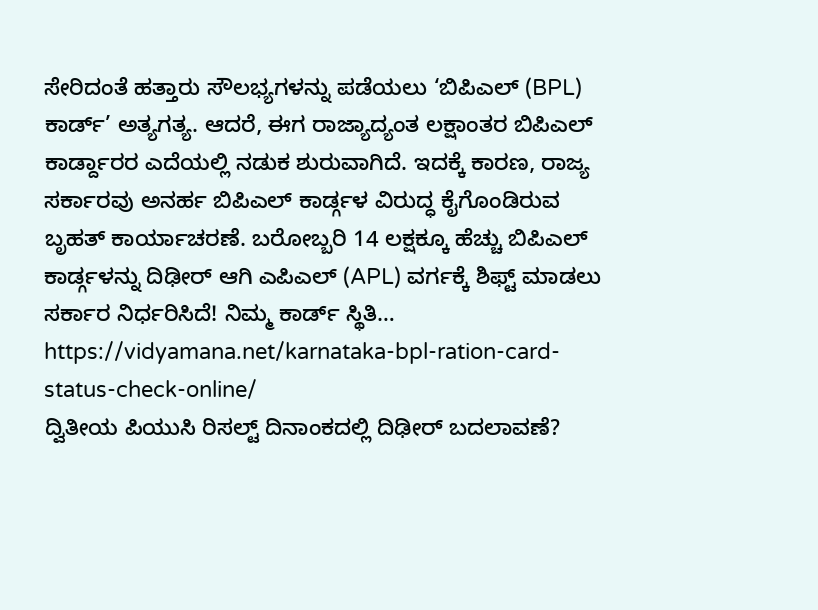ಸೇರಿದಂತೆ ಹತ್ತಾರು ಸೌಲಭ್ಯಗಳನ್ನು ಪಡೆಯಲು ‘ಬಿಪಿಎಲ್ (BPL) ಕಾರ್ಡ್’ ಅತ್ಯಗತ್ಯ. ಆದರೆ, ಈಗ ರಾಜ್ಯಾದ್ಯಂತ ಲಕ್ಷಾಂತರ ಬಿಪಿಎಲ್ ಕಾರ್ಡ್ದಾರರ ಎದೆಯಲ್ಲಿ ನಡುಕ ಶುರುವಾಗಿದೆ. ಇದಕ್ಕೆ ಕಾರಣ, ರಾಜ್ಯ ಸರ್ಕಾರವು ಅನರ್ಹ ಬಿಪಿಎಲ್ ಕಾರ್ಡ್ಗಳ ವಿರುದ್ಧ ಕೈಗೊಂಡಿರುವ ಬೃಹತ್ ಕಾರ್ಯಾಚರಣೆ. ಬರೋಬ್ಬರಿ 14 ಲಕ್ಷಕ್ಕೂ ಹೆಚ್ಚು ಬಿಪಿಎಲ್ ಕಾರ್ಡ್ಗಳನ್ನು ದಿಢೀರ್ ಆಗಿ ಎಪಿಎಲ್ (APL) ವರ್ಗಕ್ಕೆ ಶಿಫ್ಟ್ ಮಾಡಲು ಸರ್ಕಾರ ನಿರ್ಧರಿಸಿದೆ! ನಿಮ್ಮ ಕಾರ್ಡ್ ಸ್ಥಿತಿ… https://vidyamana.net/karnataka-bpl-ration-card-status-check-online/
ದ್ವಿತೀಯ ಪಿಯುಸಿ ರಿಸಲ್ಟ್ ದಿನಾಂಕದಲ್ಲಿ ದಿಢೀರ್ ಬದಲಾವಣೆ?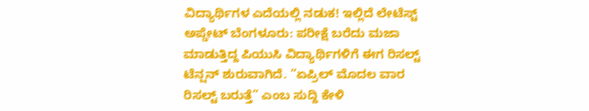ವಿದ್ಯಾರ್ಥಿಗಳ ಎದೆಯಲ್ಲಿ ನಡುಕ! ಇಲ್ಲಿದೆ ಲೇಟೆಸ್ಟ್ ಅಪ್ಡೇಟ್ ಬೆಂಗಳೂರು: ಪರೀಕ್ಷೆ ಬರೆದು ಮಜಾ ಮಾಡುತ್ತಿದ್ದ ಪಿಯುಸಿ ವಿದ್ಯಾರ್ಥಿಗಳಿಗೆ ಈಗ ರಿಸಲ್ಟ್ ಟೆನ್ಷನ್ ಶುರುವಾಗಿದೆ. “ಏಪ್ರಿಲ್ ಮೊದಲ ವಾರ ರಿಸಲ್ಟ್ ಬರುತ್ತೆ” ಎಂಬ ಸುದ್ದಿ ಕೇಳಿ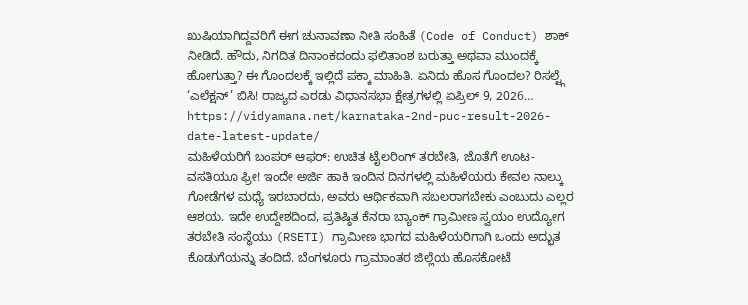ಖುಷಿಯಾಗಿದ್ದವರಿಗೆ ಈಗ ಚುನಾವಣಾ ನೀತಿ ಸಂಹಿತೆ (Code of Conduct) ಶಾಕ್ ನೀಡಿದೆ. ಹೌದು, ನಿಗದಿತ ದಿನಾಂಕದಂದು ಫಲಿತಾಂಶ ಬರುತ್ತಾ ಅಥವಾ ಮುಂದಕ್ಕೆ ಹೋಗುತ್ತಾ? ಈ ಗೊಂದಲಕ್ಕೆ ಇಲ್ಲಿದೆ ಪಕ್ಕಾ ಮಾಹಿತಿ. ಏನಿದು ಹೊಸ ಗೊಂದಲ? ರಿಸಲ್ಟ್ಗೆ ‘ಎಲೆಕ್ಷನ್’ ಬಿಸಿ! ರಾಜ್ಯದ ಎರಡು ವಿಧಾನಸಭಾ ಕ್ಷೇತ್ರಗಳಲ್ಲಿ ಏಪ್ರಿಲ್ 9, 2026… https://vidyamana.net/karnataka-2nd-puc-result-2026-date-latest-update/
ಮಹಿಳೆಯರಿಗೆ ಬಂಪರ್ ಆಫರ್: ಉಚಿತ ಟೈಲರಿಂಗ್ ತರಬೇತಿ, ಜೊತೆಗೆ ಊಟ-ವಸತಿಯೂ ಫ್ರೀ! ಇಂದೇ ಅರ್ಜಿ ಹಾಕಿ ಇಂದಿನ ದಿನಗಳಲ್ಲಿ ಮಹಿಳೆಯರು ಕೇವಲ ನಾಲ್ಕು ಗೋಡೆಗಳ ಮಧ್ಯೆ ಇರಬಾರದು, ಅವರು ಆರ್ಥಿಕವಾಗಿ ಸಬಲರಾಗಬೇಕು ಎಂಬುದು ಎಲ್ಲರ ಆಶಯ. ಇದೇ ಉದ್ದೇಶದಿಂದ, ಪ್ರತಿಷ್ಠಿತ ಕೆನರಾ ಬ್ಯಾಂಕ್ ಗ್ರಾಮೀಣ ಸ್ವಯಂ ಉದ್ಯೋಗ ತರಬೇತಿ ಸಂಸ್ಥೆಯು (RSETI) ಗ್ರಾಮೀಣ ಭಾಗದ ಮಹಿಳೆಯರಿಗಾಗಿ ಒಂದು ಅದ್ಭುತ ಕೊಡುಗೆಯನ್ನು ತಂದಿದೆ. ಬೆಂಗಳೂರು ಗ್ರಾಮಾಂತರ ಜಿಲ್ಲೆಯ ಹೊಸಕೋಟೆ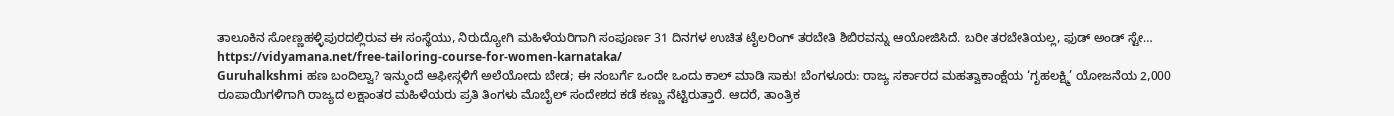ತಾಲೂಕಿನ ಸೋಣ್ಣಹಳ್ಳಿಪುರದಲ್ಲಿರುವ ಈ ಸಂಸ್ಥೆಯು, ನಿರುದ್ಯೋಗಿ ಮಹಿಳೆಯರಿಗಾಗಿ ಸಂಪೂರ್ಣ 31 ದಿನಗಳ ಉಚಿತ ಟೈಲರಿಂಗ್ ತರಬೇತಿ ಶಿಬಿರವನ್ನು ಆಯೋಜಿಸಿದೆ. ಬರೀ ತರಬೇತಿಯಲ್ಲ, ಫುಡ್ ಅಂಡ್ ಸ್ಟೇ… https://vidyamana.net/free-tailoring-course-for-women-karnataka/
Guruhalkshmi ಹಣ ಬಂದಿಲ್ವಾ? ಇನ್ಮುಂದೆ ಆಫೀಸ್ಗಳಿಗೆ ಅಲೆಯೋದು ಬೇಡ; ಈ ನಂಬರ್ಗೆ ಒಂದೇ ಒಂದು ಕಾಲ್ ಮಾಡಿ ಸಾಕು! ಬೆಂಗಳೂರು: ರಾಜ್ಯ ಸರ್ಕಾರದ ಮಹತ್ವಾಕಾಂಕ್ಷೆಯ ‘ಗೃಹಲಕ್ಷ್ಮಿ’ ಯೋಜನೆಯ 2,000 ರೂಪಾಯಿಗಳಿಗಾಗಿ ರಾಜ್ಯದ ಲಕ್ಷಾಂತರ ಮಹಿಳೆಯರು ಪ್ರತಿ ತಿಂಗಳು ಮೊಬೈಲ್ ಸಂದೇಶದ ಕಡೆ ಕಣ್ಣು ನೆಟ್ಟಿರುತ್ತಾರೆ. ಆದರೆ, ತಾಂತ್ರಿಕ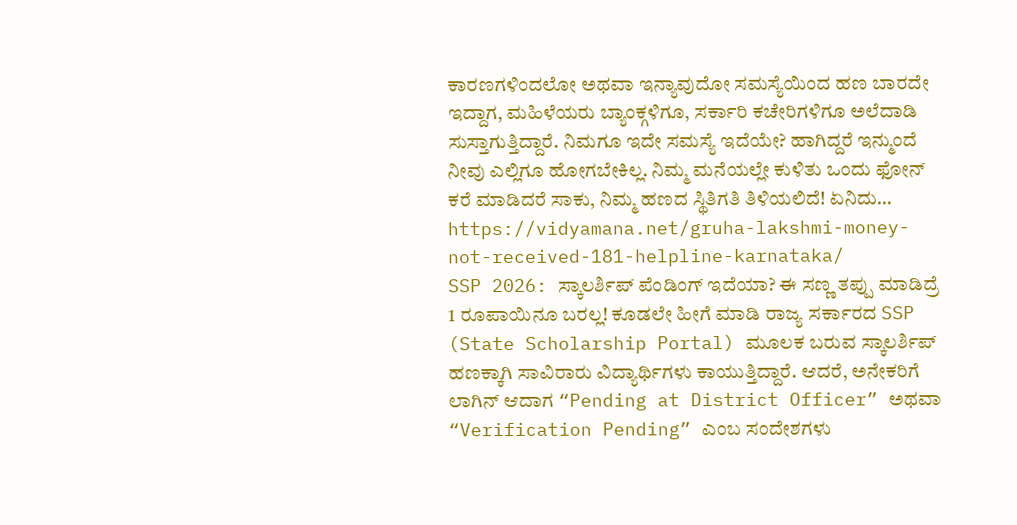ಕಾರಣಗಳಿಂದಲೋ ಅಥವಾ ಇನ್ಯಾವುದೋ ಸಮಸ್ಯೆಯಿಂದ ಹಣ ಬಾರದೇ ಇದ್ದಾಗ, ಮಹಿಳೆಯರು ಬ್ಯಾಂಕ್ಗಳಿಗೂ, ಸರ್ಕಾರಿ ಕಚೇರಿಗಳಿಗೂ ಅಲೆದಾಡಿ ಸುಸ್ತಾಗುತ್ತಿದ್ದಾರೆ. ನಿಮಗೂ ಇದೇ ಸಮಸ್ಯೆ ಇದೆಯೇ? ಹಾಗಿದ್ದರೆ ಇನ್ಮುಂದೆ ನೀವು ಎಲ್ಲಿಗೂ ಹೋಗಬೇಕಿಲ್ಲ. ನಿಮ್ಮ ಮನೆಯಲ್ಲೇ ಕುಳಿತು ಒಂದು ಫೋನ್ ಕರೆ ಮಾಡಿದರೆ ಸಾಕು, ನಿಮ್ಮ ಹಣದ ಸ್ಥಿತಿಗತಿ ತಿಳಿಯಲಿದೆ! ಏನಿದು… https://vidyamana.net/gruha-lakshmi-money-not-received-181-helpline-karnataka/
SSP 2026: ಸ್ಕಾಲರ್ಶಿಪ್ ಪೆಂಡಿಂಗ್ ಇದೆಯಾ? ಈ ಸಣ್ಣ ತಪ್ಪು ಮಾಡಿದ್ರೆ 1 ರೂಪಾಯಿನೂ ಬರಲ್ಲ! ಕೂಡಲೇ ಹೀಗೆ ಮಾಡಿ ರಾಜ್ಯ ಸರ್ಕಾರದ SSP (State Scholarship Portal) ಮೂಲಕ ಬರುವ ಸ್ಕಾಲರ್ಶಿಪ್ ಹಣಕ್ಕಾಗಿ ಸಾವಿರಾರು ವಿದ್ಯಾರ್ಥಿಗಳು ಕಾಯುತ್ತಿದ್ದಾರೆ. ಆದರೆ, ಅನೇಕರಿಗೆ ಲಾಗಿನ್ ಆದಾಗ “Pending at District Officer” ಅಥವಾ “Verification Pending” ಎಂಬ ಸಂದೇಶಗಳು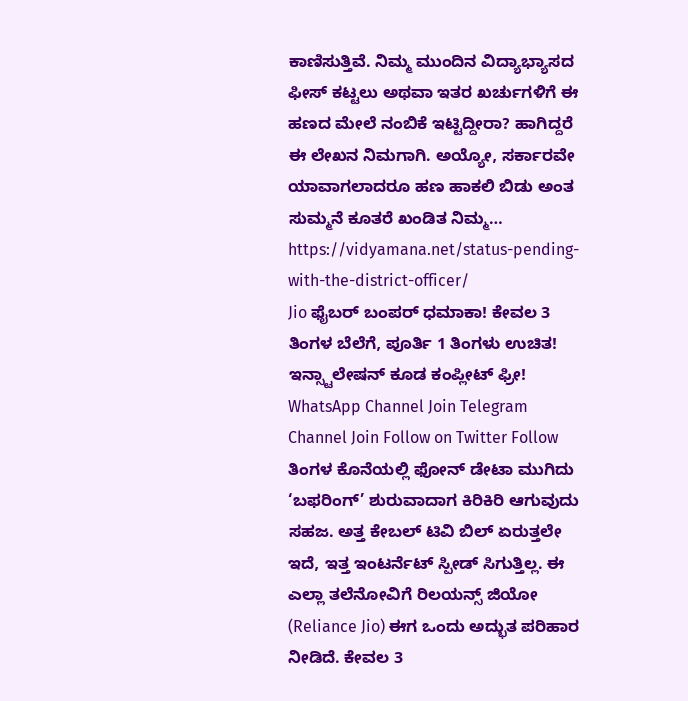ಕಾಣಿಸುತ್ತಿವೆ. ನಿಮ್ಮ ಮುಂದಿನ ವಿದ್ಯಾಭ್ಯಾಸದ ಫೀಸ್ ಕಟ್ಟಲು ಅಥವಾ ಇತರ ಖರ್ಚುಗಳಿಗೆ ಈ ಹಣದ ಮೇಲೆ ನಂಬಿಕೆ ಇಟ್ಟಿದ್ದೀರಾ? ಹಾಗಿದ್ದರೆ ಈ ಲೇಖನ ನಿಮಗಾಗಿ. ಅಯ್ಯೋ, ಸರ್ಕಾರವೇ ಯಾವಾಗಲಾದರೂ ಹಣ ಹಾಕಲಿ ಬಿಡು ಅಂತ ಸುಮ್ಮನೆ ಕೂತರೆ ಖಂಡಿತ ನಿಮ್ಮ… https://vidyamana.net/status-pending-with-the-district-officer/
Jio ಫೈಬರ್ ಬಂಪರ್ ಧಮಾಕಾ! ಕೇವಲ 3 ತಿಂಗಳ ಬೆಲೆಗೆ, ಪೂರ್ತಿ 1 ತಿಂಗಳು ಉಚಿತ! ಇನ್ಸ್ಟಾಲೇಷನ್ ಕೂಡ ಕಂಪ್ಲೀಟ್ ಫ್ರೀ! WhatsApp Channel Join Telegram Channel Join Follow on Twitter Follow ತಿಂಗಳ ಕೊನೆಯಲ್ಲಿ ಫೋನ್ ಡೇಟಾ ಮುಗಿದು ‘ಬಫರಿಂಗ್’ ಶುರುವಾದಾಗ ಕಿರಿಕಿರಿ ಆಗುವುದು ಸಹಜ. ಅತ್ತ ಕೇಬಲ್ ಟಿವಿ ಬಿಲ್ ಏರುತ್ತಲೇ ಇದೆ, ಇತ್ತ ಇಂಟರ್ನೆಟ್ ಸ್ಪೀಡ್ ಸಿಗುತ್ತಿಲ್ಲ. ಈ ಎಲ್ಲಾ ತಲೆನೋವಿಗೆ ರಿಲಯನ್ಸ್ ಜಿಯೋ (Reliance Jio) ಈಗ ಒಂದು ಅದ್ಭುತ ಪರಿಹಾರ ನೀಡಿದೆ. ಕೇವಲ 3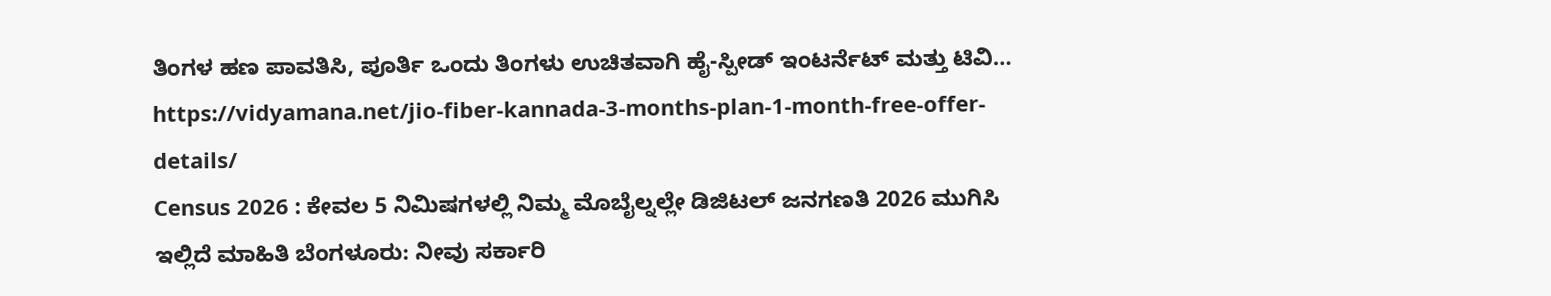ತಿಂಗಳ ಹಣ ಪಾವತಿಸಿ, ಪೂರ್ತಿ ಒಂದು ತಿಂಗಳು ಉಚಿತವಾಗಿ ಹೈ-ಸ್ಪೀಡ್ ಇಂಟರ್ನೆಟ್ ಮತ್ತು ಟಿವಿ… https://vidyamana.net/jio-fiber-kannada-3-months-plan-1-month-free-offer-details/
Census 2026 : ಕೇವಲ 5 ನಿಮಿಷಗಳಲ್ಲಿ ನಿಮ್ಮ ಮೊಬೈಲ್ನಲ್ಲೇ ಡಿಜಿಟಲ್ ಜನಗಣತಿ 2026 ಮುಗಿಸಿ ಇಲ್ಲಿದೆ ಮಾಹಿತಿ ಬೆಂಗಳೂರು: ನೀವು ಸರ್ಕಾರಿ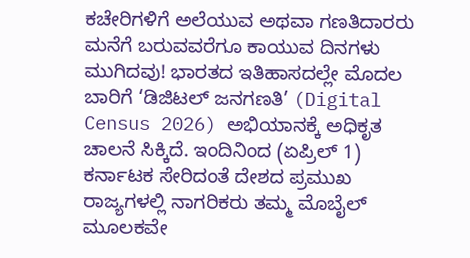ಕಚೇರಿಗಳಿಗೆ ಅಲೆಯುವ ಅಥವಾ ಗಣತಿದಾರರು ಮನೆಗೆ ಬರುವವರೆಗೂ ಕಾಯುವ ದಿನಗಳು ಮುಗಿದವು! ಭಾರತದ ಇತಿಹಾಸದಲ್ಲೇ ಮೊದಲ ಬಾರಿಗೆ ‘ಡಿಜಿಟಲ್ ಜನಗಣತಿ’ (Digital Census 2026) ಅಭಿಯಾನಕ್ಕೆ ಅಧಿಕೃತ ಚಾಲನೆ ಸಿಕ್ಕಿದೆ. ಇಂದಿನಿಂದ (ಏಪ್ರಿಲ್ 1) ಕರ್ನಾಟಕ ಸೇರಿದಂತೆ ದೇಶದ ಪ್ರಮುಖ ರಾಜ್ಯಗಳಲ್ಲಿ ನಾಗರಿಕರು ತಮ್ಮ ಮೊಬೈಲ್ ಮೂಲಕವೇ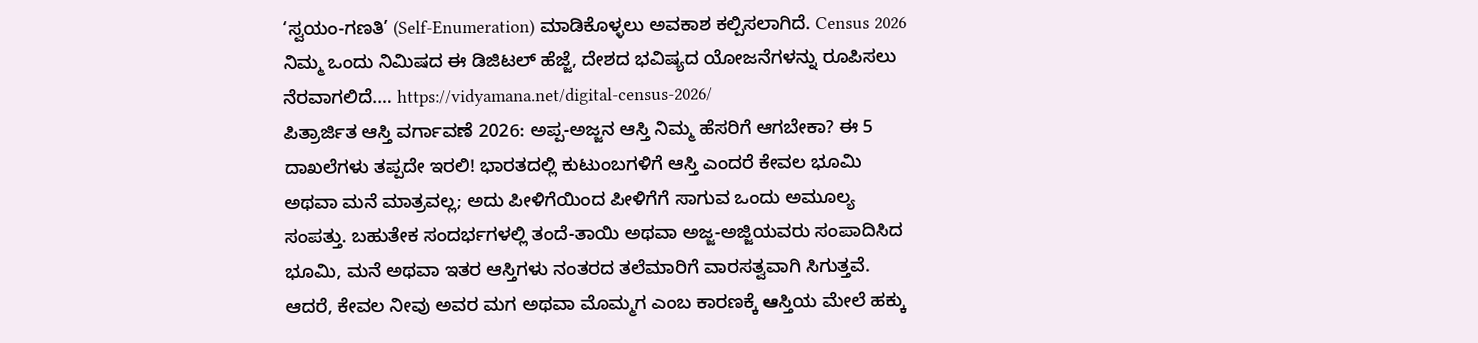‘ಸ್ವಯಂ-ಗಣತಿ’ (Self-Enumeration) ಮಾಡಿಕೊಳ್ಳಲು ಅವಕಾಶ ಕಲ್ಪಿಸಲಾಗಿದೆ. Census 2026 ನಿಮ್ಮ ಒಂದು ನಿಮಿಷದ ಈ ಡಿಜಿಟಲ್ ಹೆಜ್ಜೆ, ದೇಶದ ಭವಿಷ್ಯದ ಯೋಜನೆಗಳನ್ನು ರೂಪಿಸಲು ನೆರವಾಗಲಿದೆ.… https://vidyamana.net/digital-census-2026/
ಪಿತ್ರಾರ್ಜಿತ ಆಸ್ತಿ ವರ್ಗಾವಣೆ 2026: ಅಪ್ಪ-ಅಜ್ಜನ ಆಸ್ತಿ ನಿಮ್ಮ ಹೆಸರಿಗೆ ಆಗಬೇಕಾ? ಈ 5 ದಾಖಲೆಗಳು ತಪ್ಪದೇ ಇರಲಿ! ಭಾರತದಲ್ಲಿ ಕುಟುಂಬಗಳಿಗೆ ಆಸ್ತಿ ಎಂದರೆ ಕೇವಲ ಭೂಮಿ ಅಥವಾ ಮನೆ ಮಾತ್ರವಲ್ಲ; ಅದು ಪೀಳಿಗೆಯಿಂದ ಪೀಳಿಗೆಗೆ ಸಾಗುವ ಒಂದು ಅಮೂಲ್ಯ ಸಂಪತ್ತು. ಬಹುತೇಕ ಸಂದರ್ಭಗಳಲ್ಲಿ ತಂದೆ-ತಾಯಿ ಅಥವಾ ಅಜ್ಜ-ಅಜ್ಜಿಯವರು ಸಂಪಾದಿಸಿದ ಭೂಮಿ, ಮನೆ ಅಥವಾ ಇತರ ಆಸ್ತಿಗಳು ನಂತರದ ತಲೆಮಾರಿಗೆ ವಾರಸತ್ವವಾಗಿ ಸಿಗುತ್ತವೆ. ಆದರೆ, ಕೇವಲ ನೀವು ಅವರ ಮಗ ಅಥವಾ ಮೊಮ್ಮಗ ಎಂಬ ಕಾರಣಕ್ಕೆ ఆಸ್ತಿಯ ಮೇಲೆ ಹಕ್ಕು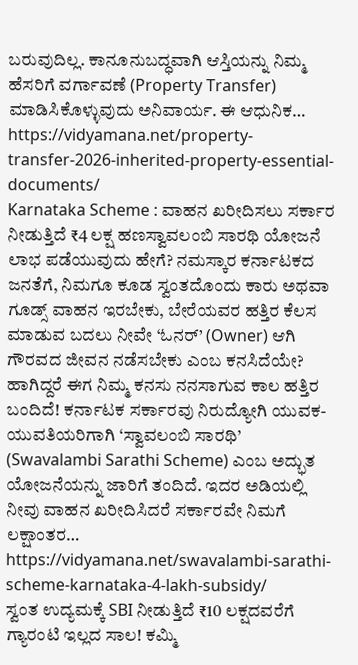ಬರುವುದಿಲ್ಲ. ಕಾನೂನುಬದ್ಧವಾಗಿ ಆಸ್ತಿಯನ್ನು ನಿಮ್ಮ ಹೆಸರಿಗೆ ವರ್ಗಾವಣೆ (Property Transfer) ಮಾಡಿಸಿಕೊಳ್ಳುವುದು ಅನಿವಾರ್ಯ. ಈ ಆಧುನಿಕ… https://vidyamana.net/property-transfer-2026-inherited-property-essential-documents/
Karnataka Scheme : ವಾಹನ ಖರೀದಿಸಲು ಸರ್ಕಾರ ನೀಡುತ್ತಿದೆ ₹4 ಲಕ್ಷ ಹಣಸ್ವಾವಲಂಬಿ ಸಾರಥಿ ಯೋಜನೆ ಲಾಭ ಪಡೆಯುವುದು ಹೇಗೆ? ನಮಸ್ಕಾರ ಕರ್ನಾಟಕದ ಜನತೆಗೆ, ನಿಮಗೂ ಕೂಡ ಸ್ವಂತದೊಂದು ಕಾರು ಅಥವಾ ಗೂಡ್ಸ್ ವಾಹನ ಇರಬೇಕು, ಬೇರೆಯವರ ಹತ್ತಿರ ಕೆಲಸ ಮಾಡುವ ಬದಲು ನೀವೇ ‘ಓನರ್’ (Owner) ಆಗಿ ಗೌರವದ ಜೀವನ ನಡೆಸಬೇಕು ಎಂಬ ಕನಸಿದೆಯೇ? ಹಾಗಿದ್ದರೆ ಈಗ ನಿಮ್ಮ ಕನಸು ನನಸಾಗುವ ಕಾಲ ಹತ್ತಿರ ಬಂದಿದೆ! ಕರ್ನಾಟಕ ಸರ್ಕಾರವು ನಿರುದ್ಯೋಗಿ ಯುವಕ-ಯುವತಿಯರಿಗಾಗಿ ‘ಸ್ವಾವಲಂಬಿ ಸಾರಥಿ’ (Swavalambi Sarathi Scheme) ಎಂಬ ಅದ್ಭುತ ಯೋಜನೆಯನ್ನು ಜಾರಿಗೆ ತಂದಿದೆ. ಇದರ ಅಡಿಯಲ್ಲಿ ನೀವು ವಾಹನ ಖರೀದಿಸಿದರೆ ಸರ್ಕಾರವೇ ನಿಮಗೆ ಲಕ್ಷಾಂತರ… https://vidyamana.net/swavalambi-sarathi-scheme-karnataka-4-lakh-subsidy/
ಸ್ವಂತ ಉದ್ಯಮಕ್ಕೆ SBI ನೀಡುತ್ತಿದೆ ₹10 ಲಕ್ಷದವರೆಗೆ ಗ್ಯಾರಂಟಿ ಇಲ್ಲದ ಸಾಲ! ಕಮ್ಮಿ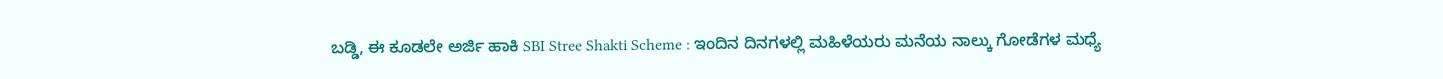ಬಡ್ಡಿ, ಈ ಕೂಡಲೇ ಅರ್ಜಿ ಹಾಕಿ SBI Stree Shakti Scheme : ಇಂದಿನ ದಿನಗಳಲ್ಲಿ ಮಹಿಳೆಯರು ಮನೆಯ ನಾಲ್ಕು ಗೋಡೆಗಳ ಮಧ್ಯೆ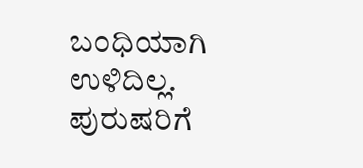ಬಂಧಿಯಾಗಿ ಉಳಿದಿಲ್ಲ. ಪುರುಷರಿಗೆ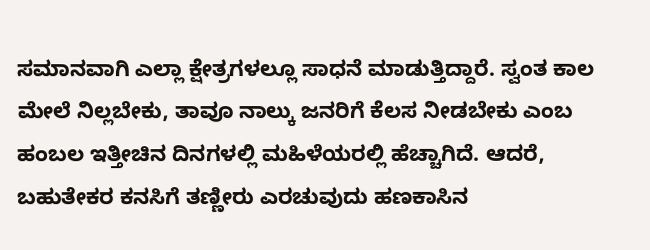ಸಮಾನವಾಗಿ ಎಲ್ಲಾ ಕ್ಷೇತ್ರಗಳಲ್ಲೂ ಸಾಧನೆ ಮಾಡುತ್ತಿದ್ದಾರೆ. ಸ್ವಂತ ಕಾಲ ಮೇಲೆ ನಿಲ್ಲಬೇಕು, ತಾವೂ ನಾಲ್ಕು ಜನರಿಗೆ ಕೆಲಸ ನೀಡಬೇಕು ಎಂಬ ಹಂಬಲ ಇತ್ತೀಚಿನ ದಿನಗಳಲ್ಲಿ ಮಹಿಳೆಯರಲ್ಲಿ ಹೆಚ್ಚಾಗಿದೆ. ಆದರೆ, ಬಹುತೇಕರ ಕನಸಿಗೆ ತಣ್ಣೀರು ಎರಚುವುದು ಹಣಕಾಸಿನ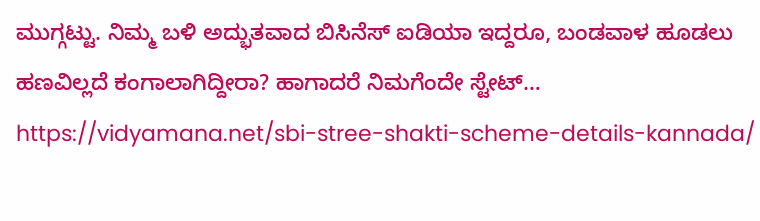ಮುಗ್ಗಟ್ಟು. ನಿಮ್ಮ ಬಳಿ ಅದ್ಭುತವಾದ ಬಿಸಿನೆಸ್ ಐಡಿಯಾ ಇದ್ದರೂ, ಬಂಡವಾಳ ಹೂಡಲು ಹಣವಿಲ್ಲದೆ ಕಂಗಾಲಾಗಿದ್ದೀರಾ? ಹಾಗಾದರೆ ನಿಮಗೆಂದೇ ಸ್ಟೇಟ್… https://vidyamana.net/sbi-stree-shakti-scheme-details-kannada/